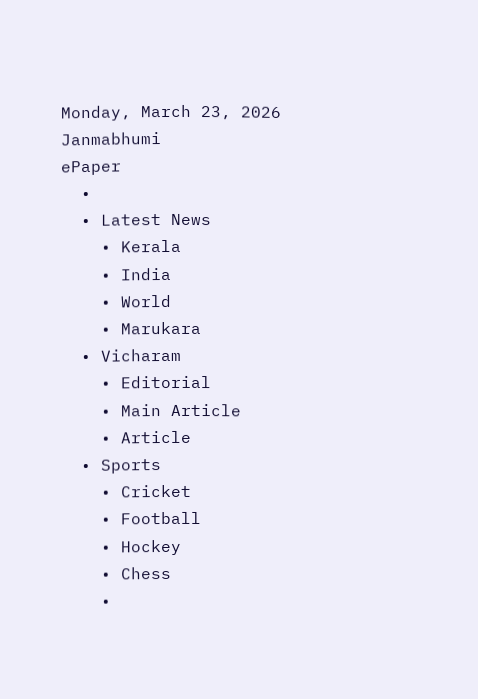Monday, March 23, 2026
Janmabhumi
ePaper
  •
  • Latest News
    • Kerala
    • India
    • World
    • Marukara
  • Vicharam
    • Editorial
    • Main Article
    • Article
  • Sports
    • Cricket
    • Football
    • Hockey
    • Chess
    •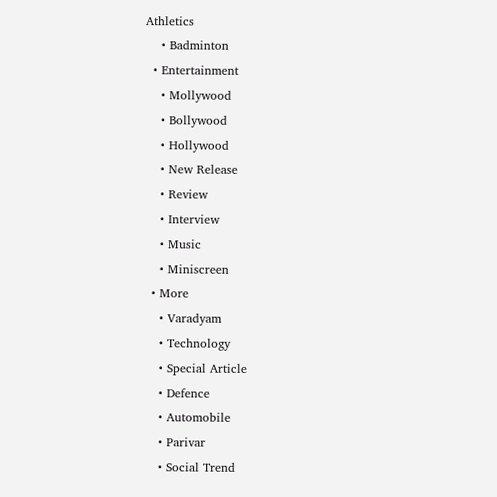Athletics
    • Badminton
  • Entertainment
    • Mollywood
    • Bollywood
    • Hollywood
    • New Release
    • Review
    • Interview
    • Music
    • Miniscreen
  • More
    • Varadyam
    • Technology
    • Special Article
    • Defence
    • Automobile
    • Parivar
    • Social Trend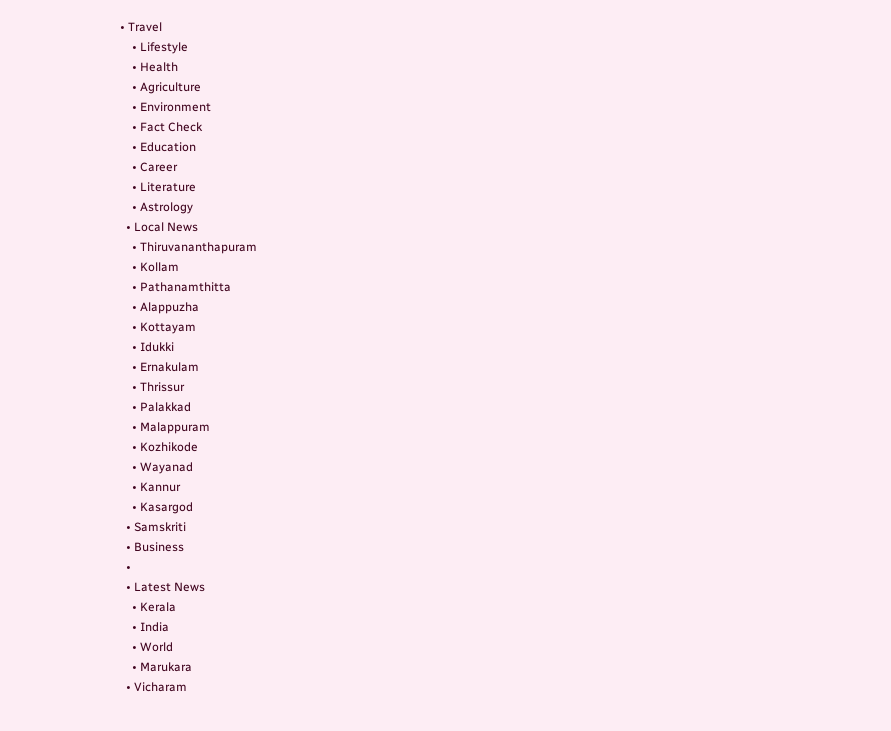• Travel
    • Lifestyle
    • Health
    • Agriculture
    • Environment
    • Fact Check
    • Education
    • Career
    • Literature
    • Astrology
  • Local News
    • Thiruvananthapuram
    • Kollam
    • Pathanamthitta
    • Alappuzha
    • Kottayam
    • Idukki
    • Ernakulam
    • Thrissur
    • Palakkad
    • Malappuram
    • Kozhikode
    • Wayanad
    • Kannur
    • Kasargod
  • Samskriti
  • Business
  •
  • Latest News
    • Kerala
    • India
    • World
    • Marukara
  • Vicharam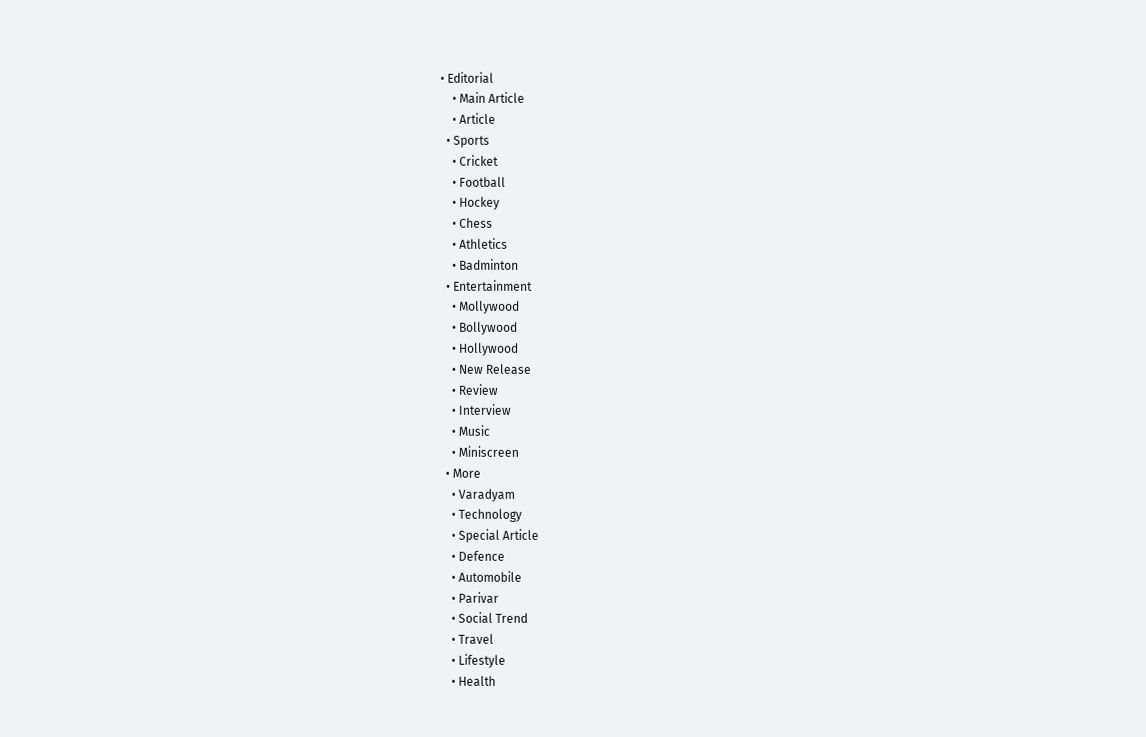• Editorial
    • Main Article
    • Article
  • Sports
    • Cricket
    • Football
    • Hockey
    • Chess
    • Athletics
    • Badminton
  • Entertainment
    • Mollywood
    • Bollywood
    • Hollywood
    • New Release
    • Review
    • Interview
    • Music
    • Miniscreen
  • More
    • Varadyam
    • Technology
    • Special Article
    • Defence
    • Automobile
    • Parivar
    • Social Trend
    • Travel
    • Lifestyle
    • Health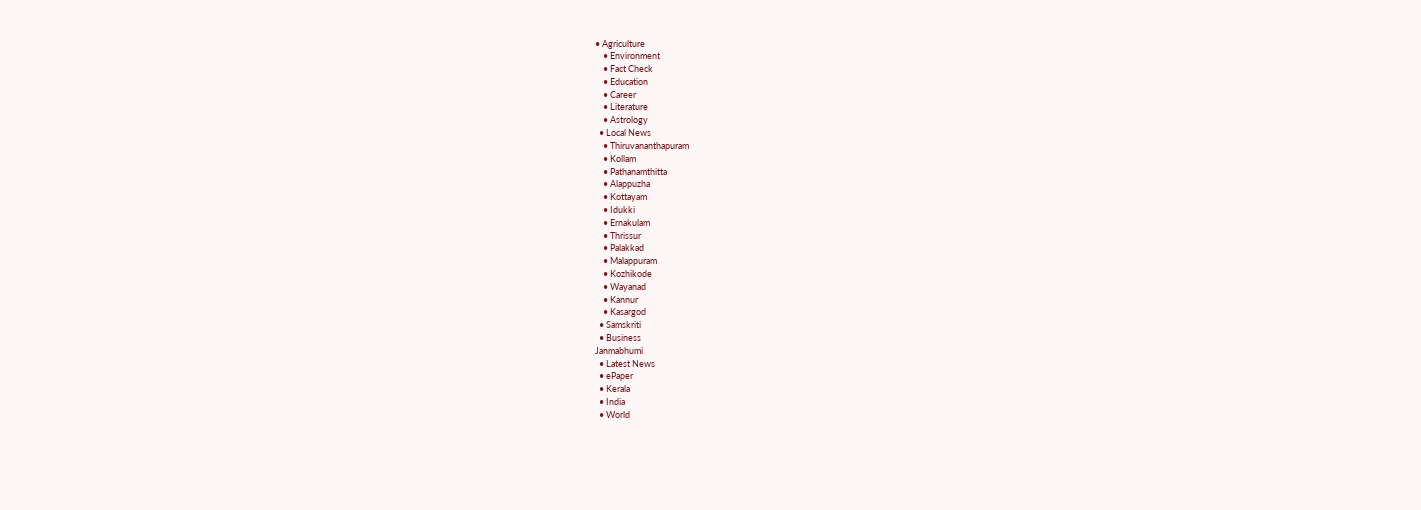• Agriculture
    • Environment
    • Fact Check
    • Education
    • Career
    • Literature
    • Astrology
  • Local News
    • Thiruvananthapuram
    • Kollam
    • Pathanamthitta
    • Alappuzha
    • Kottayam
    • Idukki
    • Ernakulam
    • Thrissur
    • Palakkad
    • Malappuram
    • Kozhikode
    • Wayanad
    • Kannur
    • Kasargod
  • Samskriti
  • Business
Janmabhumi
  • Latest News
  • ePaper
  • Kerala
  • India
  • World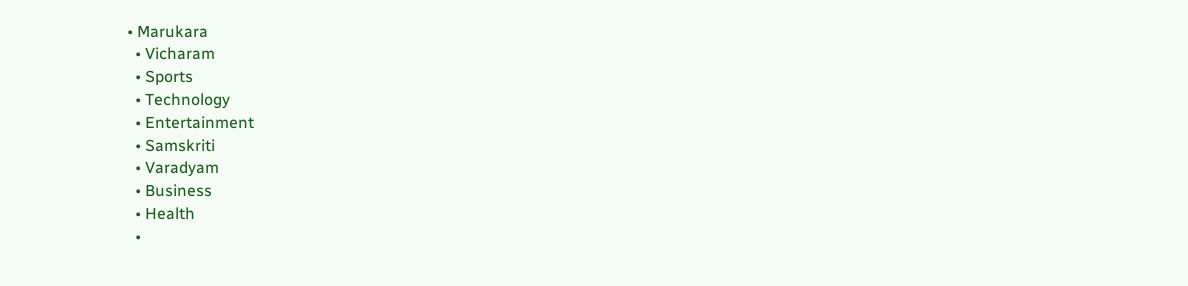• Marukara
  • Vicharam
  • Sports
  • Technology
  • Entertainment
  • Samskriti
  • Varadyam
  • Business
  • Health
  •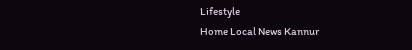Lifestyle
Home Local News Kannur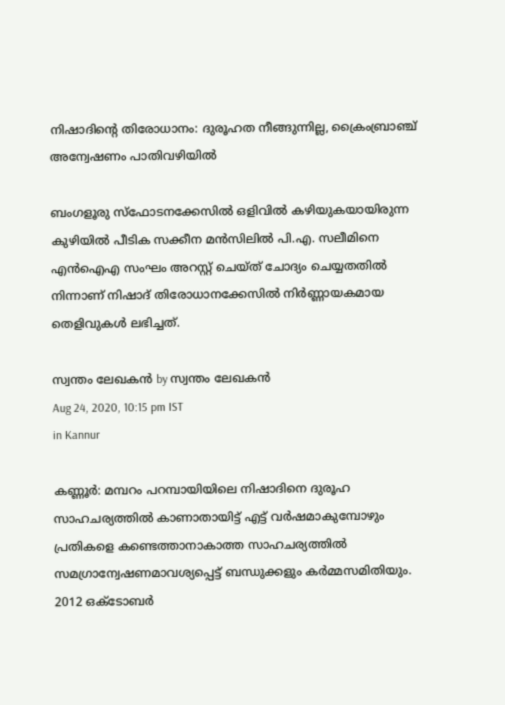നിഷാദിന്റെ തിരോധാനം: ദുരൂഹത നീങ്ങുന്നില്ല, ക്രൈംബ്രാഞ്ച് അന്വേഷണം പാതിവഴിയില്‍

ബംഗളൂരു സ്‌ഫോടനക്കേസില്‍ ഒളിവില്‍ കഴിയുകയായിരുന്ന കുഴിയില്‍ പീടിക സക്കീന മന്‍സിലില്‍ പി.എ. സലീമിനെ എന്‍ഐഎ സംഘം അറസ്റ്റ് ചെയ്ത് ചോദ്യം ചെയ്യതതില്‍ നിന്നാണ് നിഷാദ് തിരോധാനക്കേസില്‍ നിര്‍ണ്ണായകമായ തെളിവുകള്‍ ലഭിച്ചത്.

സ്വന്തം ലേഖകന്‍ by സ്വന്തം ലേഖകന്‍
Aug 24, 2020, 10:15 pm IST
in Kannur

കണ്ണൂര്‍: മമ്പറം പറമ്പായിയിലെ നിഷാദിനെ ദുരൂഹ സാഹചര്യത്തില്‍ കാണാതായിട്ട് എട്ട് വര്‍ഷമാകുമ്പോഴും പ്രതികളെ കണ്ടെത്താനാകാത്ത സാഹചര്യത്തില്‍ സമഗ്രാന്വേഷണമാവശ്യപ്പെട്ട് ബന്ധുക്കളും കര്‍മ്മസമിതിയും. 2012 ഒക്‌ടോബര്‍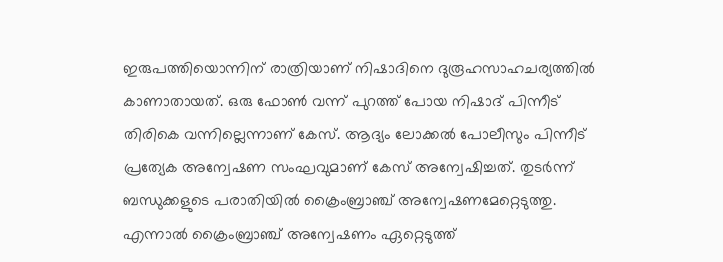ഇരുപത്തിയൊന്നിന് രാത്രിയാണ് നിഷാദിനെ ദുരൂഹസാഹചര്യത്തില്‍ കാണാതായത്. ഒരു ഫോണ്‍ വന്ന് പുറത്ത് പോയ നിഷാദ് പിന്നീട് തിരികെ വന്നില്ലെന്നാണ് കേസ്. ആദ്യം ലോക്കല്‍ പോലീസും പിന്നീട് പ്രത്യേക അന്വേഷണ സംഘവുമാണ് കേസ് അന്വേഷിച്ചത്. തുടര്‍ന്ന് ബന്ധുക്കളുടെ പരാതിയില്‍ ക്രൈംബ്രാഞ്ച് അന്വേഷണമേറ്റെടുത്തു. എന്നാല്‍ ക്രൈംബ്രാഞ്ച് അന്വേഷണം ഏറ്റെടുത്ത്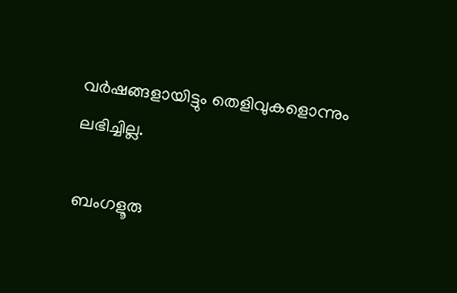വര്‍ഷങ്ങളായിട്ടും തെളിവുകളൊന്നും ലഭിച്ചില്ല.

ബംഗളൂരു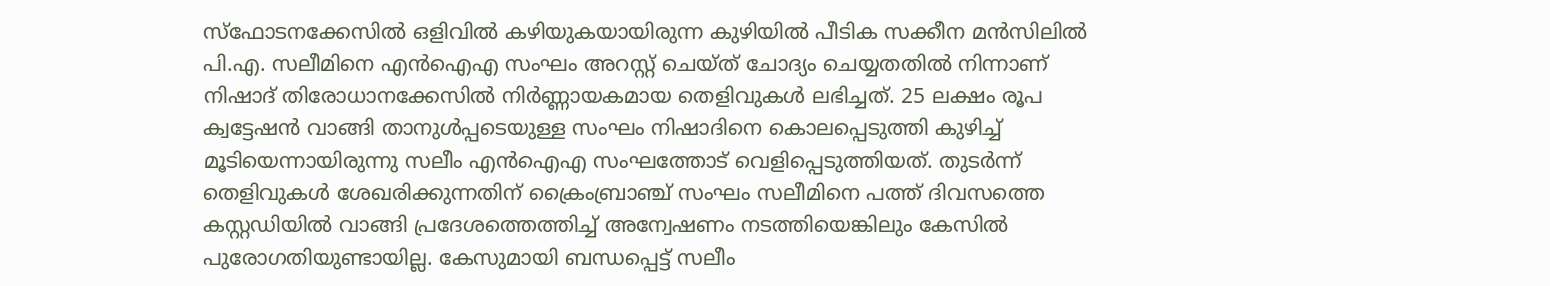സ്‌ഫോടനക്കേസില്‍ ഒളിവില്‍ കഴിയുകയായിരുന്ന കുഴിയില്‍ പീടിക സക്കീന മന്‍സിലില്‍ പി.എ. സലീമിനെ എന്‍ഐഎ സംഘം അറസ്റ്റ് ചെയ്ത് ചോദ്യം ചെയ്യതതില്‍ നിന്നാണ് നിഷാദ് തിരോധാനക്കേസില്‍ നിര്‍ണ്ണായകമായ തെളിവുകള്‍ ലഭിച്ചത്. 25 ലക്ഷം രൂപ ക്വട്ടേഷന്‍ വാങ്ങി താനുള്‍പ്പടെയുള്ള സംഘം നിഷാദിനെ കൊലപ്പെടുത്തി കുഴിച്ച് മൂടിയെന്നായിരുന്നു സലീം എന്‍ഐഎ സംഘത്തോട് വെളിപ്പെടുത്തിയത്. തുടര്‍ന്ന് തെളിവുകള്‍ ശേഖരിക്കുന്നതിന് ക്രൈംബ്രാഞ്ച് സംഘം സലീമിനെ പത്ത് ദിവസത്തെ കസ്റ്റഡിയില്‍ വാങ്ങി പ്രദേശത്തെത്തിച്ച് അന്വേഷണം നടത്തിയെങ്കിലും കേസില്‍ പുരോഗതിയുണ്ടായില്ല. കേസുമായി ബന്ധപ്പെട്ട് സലീം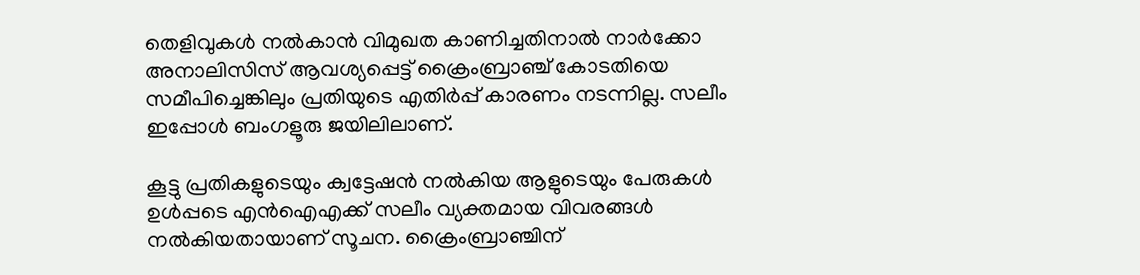തെളിവുകള്‍ നല്‍കാന്‍ വിമുഖത കാണിച്ചതിനാല്‍ നാര്‍ക്കോ അനാലിസിസ് ആവശ്യപ്പെട്ട് ക്രൈംബ്രാഞ്ച് കോടതിയെ സമീപിച്ചെങ്കിലും പ്രതിയുടെ എതിര്‍പ്പ് കാരണം നടന്നില്ല. സലീം ഇപ്പോള്‍ ബംഗളൂരു ജയിലിലാണ്.

കൂട്ടു പ്രതികളുടെയും ക്വട്ടേഷന്‍ നല്‍കിയ ആളുടെയും പേരുകള്‍ ഉള്‍പ്പടെ എന്‍ഐഎക്ക് സലീം വ്യക്തമായ വിവരങ്ങള്‍ നല്‍കിയതായാണ് സൂചന. ക്രൈംബ്രാഞ്ചിന്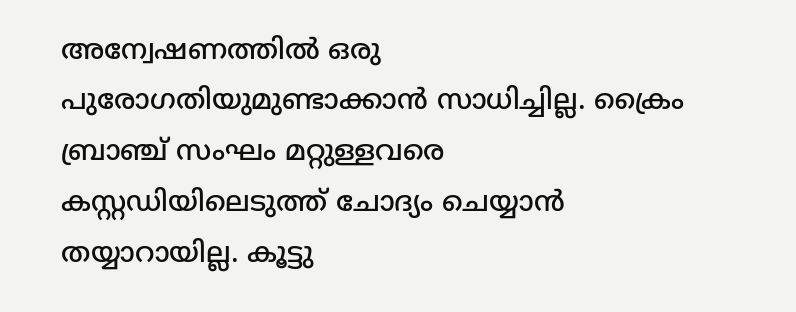അന്വേഷണത്തില്‍ ഒരു പുരോഗതിയുമുണ്ടാക്കാന്‍ സാധിച്ചില്ല. ക്രൈം ബ്രാഞ്ച് സംഘം മറ്റുള്ളവരെ കസ്റ്റഡിയിലെടുത്ത് ചോദ്യം ചെയ്യാന്‍ തയ്യാറായില്ല. കൂട്ടു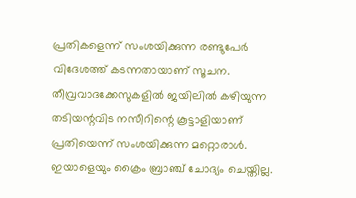പ്രതികളെന്ന് സംശയിക്കുന്ന രണ്ടുപേര്‍ വിദേശത്ത് കടന്നതായാണ് സൂചന. തീവ്രവാദക്കേസുകളില്‍ ജയിലില്‍ കഴിയുന്ന തടിയന്റവിട നസീറിന്റെ കൂട്ടാളിയാണ് പ്രതിയെന്ന് സംശയിക്കുന്ന മറ്റൊരാള്‍. ഇയാളെയും ക്രൈം ബ്രാഞ്ച് ചോദ്യം ചെയ്തില്ല.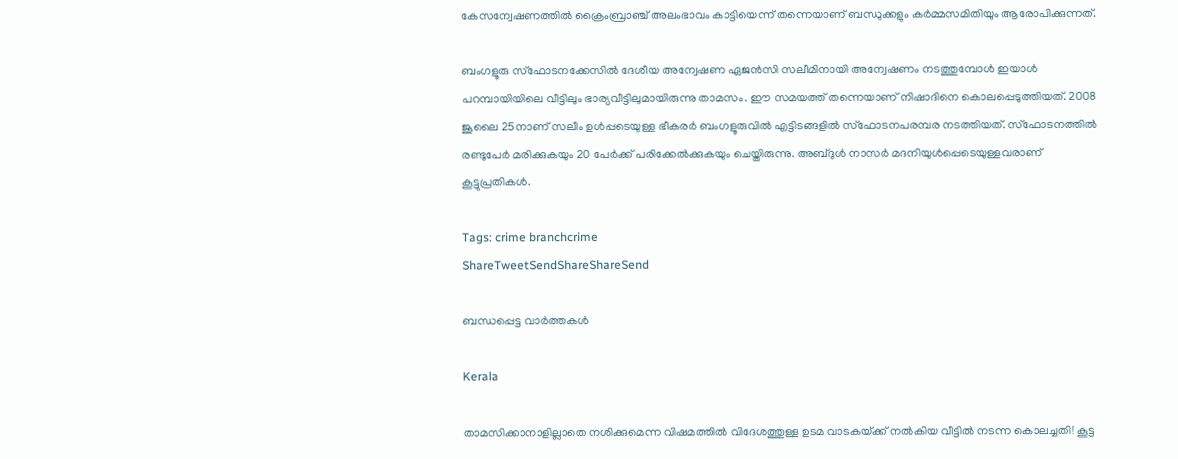കേസന്വേഷണത്തില്‍ ക്രൈംബ്രാഞ്ച് അലംഭാവം കാട്ടിയെന്ന് തന്നെയാണ് ബന്ധുക്കളും കര്‍മ്മസമിതിയും ആരോപിക്കുന്നത്.

ബംഗളൂരു സ്‌ഫോടനക്കേസില്‍ ദേശീയ അന്വേഷണ ഏജന്‍സി സലീമിനായി അന്വേഷണം നടത്തുമ്പോള്‍ ഇയാള്‍ പറമ്പായിയിലെ വീട്ടിലും ഭാര്യവീട്ടിലുമായിരുന്നു താമസം. ഈ സമയത്ത് തന്നെയാണ് നിഷാദിനെ കൊലപ്പെടുത്തിയത്. 2008 ജൂലൈ 25നാണ് സലീം ഉള്‍പ്പടെയുള്ള ഭീകരര്‍ ബംഗളൂരുവില്‍ എട്ടിടങ്ങളില്‍ സ്‌ഫോടനപരമ്പര നടത്തിയത്. സ്‌ഫോടനത്തില്‍ രണ്ടുപേര്‍ മരിക്കുകയും 20 പേര്‍ക്ക് പരിക്കേല്‍ക്കുകയും ചെയ്തിരുന്നു. അബ്ദുള്‍ നാസര്‍ മദനിയുള്‍പ്പെടെയുള്ളവരാണ് കൂട്ടുപ്രതികള്‍.

Tags: crime branchcrime
ShareTweetSendShareShareSend

ബന്ധപ്പെട്ട വാര്‍ത്തകള്‍

Kerala

താമസിക്കാനാളില്ലാതെ നശിക്കുമെന്ന വിഷമത്തിൽ വിദേശത്തുള്ള ഉടമ വാടകയ്‌ക്ക് നൽകിയ വീട്ടിൽ നടന്ന കൊലച്ചതി! കൂട്ട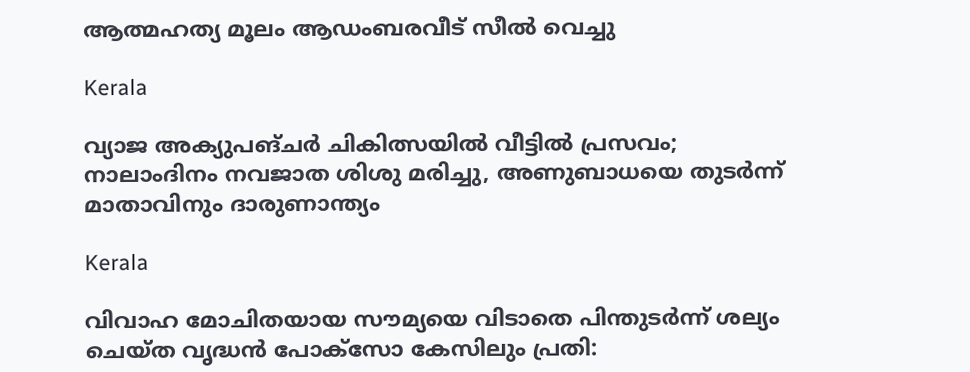ആത്മഹത്യ മൂലം ആഡംബരവീട് സീൽ വെച്ചു

Kerala

വ്യാജ അക്യുപങ്ചർ ചികിത്സയിൽ വീട്ടിൽ പ്രസവം; നാലാംദിനം നവജാത ശിശു മരിച്ചു, അണുബാധയെ തുടർന്ന് മാതാവിനും ദാരുണാന്ത്യം

Kerala

വിവാഹ മോചിതയായ സൗമ്യയെ വിടാതെ പിന്തുടർന്ന് ശല്യം ചെയ്ത വൃദ്ധൻ പോക്സോ കേസിലും പ്രതി: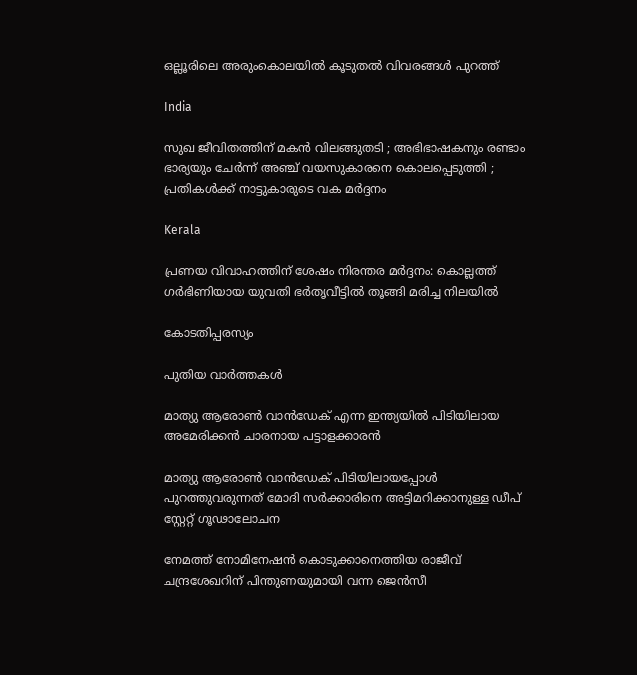ഒല്ലൂരിലെ അരുംകൊലയിൽ കൂടുതൽ വിവരങ്ങൾ പുറത്ത്

India

സുഖ ജീവിതത്തിന് മകൻ വിലങ്ങുതടി ; അഭിഭാഷകനും രണ്ടാം ഭാര്യയും ചേർന്ന് അഞ്ച് വയസുകാരനെ കൊലപ്പെടുത്തി ; പ്രതികൾക്ക് നാട്ടുകാരുടെ വക മർദ്ദനം

Kerala

പ്രണയ വിവാഹത്തിന് ശേഷം നിരന്തര മർദ്ദനം: കൊല്ലത്ത് ഗർഭിണിയായ യുവതി ഭർതൃവീട്ടിൽ തൂങ്ങി മരിച്ച നിലയിൽ

കോടതിപ്പരസ്യം

പുതിയ വാര്‍ത്തകള്‍

മാത്യു ആരോണ്‍ വാന്‍ഡേക് എന്ന ഇന്ത്യയില്‍ പിടിയിലായ അമേരിക്കന്‍ ചാരനായ പട്ടാളക്കാരന്‍

മാത്യു ആരോണ്‍ വാന്‍ഡേക് പിടിയിലായപ്പോള്‍ പുറത്തുവരുന്നത് മോദി സര്‍ക്കാരിനെ അട്ടിമറിക്കാനുള്ള ഡീപ് സ്റ്റേറ്റ് ഗൂഢാലോചന

നേമത്ത് നോമിനേഷന്‍ കൊടുക്കാനെത്തിയ രാജീവ് ചന്ദ്രശേഖറിന് പിന്തുണയുമായി വന്ന ജെന്‍സീ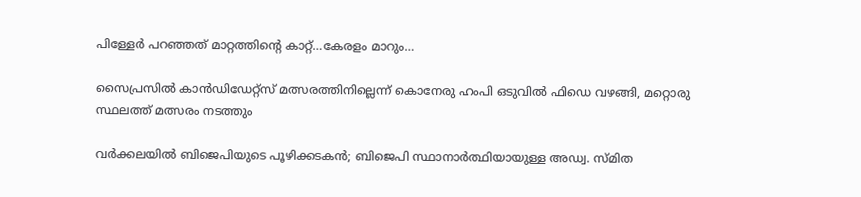പിള്ളേര്‍ പറഞ്ഞത് മാറ്റത്തിന്റെ കാറ്റ്…കേരളം മാറും…

സൈപ്രസില്‍ കാന്‍ഡിഡേറ്റ്സ് മത്സരത്തിനില്ലെന്ന് കൊനേരു ഹംപി ഒടുവില്‍ ഫിഡെ വഴങ്ങി, മറ്റൊരു സ്ഥലത്ത് മത്സരം നടത്തും

വർക്കലയില്‍ ബിജെപിയുടെ പൂഴിക്കടകന്‍; ബിജെപി സ്ഥാനാർത്ഥിയായുള്ള അഡ്വ. സ്മിത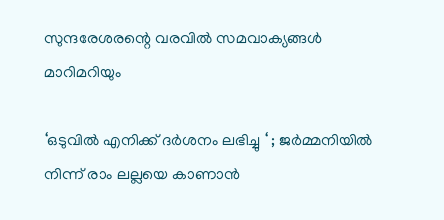സുന്ദരേശരന്റെ വരവില്‍ സമവാക്യങ്ങള്‍ മാറിമറിയും

‘ഒടുവിൽ എനിക്ക് ദർശനം ലഭിച്ചു ‘ ; ജർമ്മനിയിൽ നിന്ന് രാം ലല്ലയെ കാണാൻ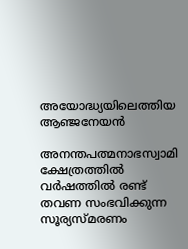അയോദ്ധ്യയിലെത്തിയ ആഞ്ജനേയൻ

അനന്തപത്മനാഭസ്വാമി ക്ഷേത്രത്തില്‍ വര്‍ഷത്തില്‍ രണ്ട് തവണ സംഭവിക്കുന്ന സൂര്യസ്മരണം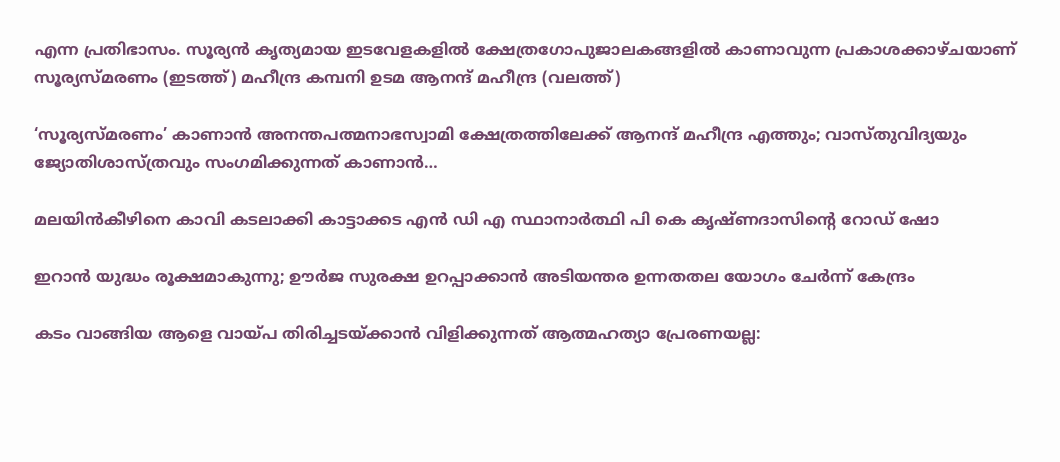എന്ന പ്രതിഭാസം. സൂര്യന്‍ കൃത്യമായ ഇടവേളകളില്‍ ക്ഷേത്രഗോപുജാലകങ്ങളില്‍ കാണാവുന്ന പ്രകാശക്കാഴ്ചയാണ് സൂര്യസ്മരണം (ഇടത്ത്) മഹീന്ദ്ര കമ്പനി ഉടമ ആനന്ദ് മഹീന്ദ്ര (വലത്ത്)

‘സൂര്യസ്മരണം’ കാണാന്‍ അനന്തപത്മനാഭസ്വാമി ക്ഷേത്രത്തിലേക്ക് ആനന്ദ് മഹീന്ദ്ര എത്തും; വാസ്തുവിദ്യയും ജ്യോതിശാസ്ത്രവും സംഗമിക്കുന്നത് കാണാന്‍…

മലയിന്‍കീഴിനെ കാവി കടലാക്കി കാട്ടാക്കട എന്‍ ഡി എ സ്ഥാനാര്‍ത്ഥി പി കെ കൃഷ്ണദാസിന്റെ റോഡ് ഷോ

ഇറാന്‍ യുദ്ധം രൂക്ഷമാകുന്നു; ഊർജ സുരക്ഷ ഉറപ്പാക്കാൻ അടിയന്തര ഉന്നതതല യോഗം ചേർന്ന് കേന്ദ്രം

കടം വാങ്ങിയ ആളെ വായ്‌പ തിരിച്ചടയ്‌ക്കാൻ വിളിക്കുന്നത് ആത്മഹത്യാ പ്രേരണയല്ല: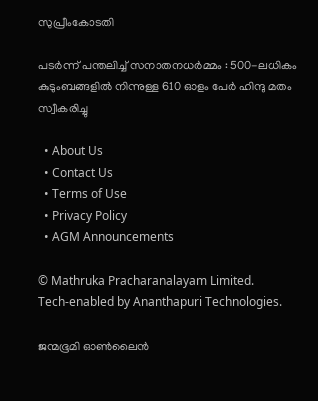സുപ്രീംകോടതി

പടർന്ന് പന്തലിച്ച് സനാതനധർമ്മം : 500-ലധികം കുടുംബങ്ങളിൽ നിന്നുള്ള 610 ഓളം പേർ ഹിന്ദു മതം സ്വീകരിച്ചു

  • About Us
  • Contact Us
  • Terms of Use
  • Privacy Policy
  • AGM Announcements

© Mathruka Pracharanalayam Limited.
Tech-enabled by Ananthapuri Technologies.

ജന്മഭൂമി ഓണ്‍ലൈന്‍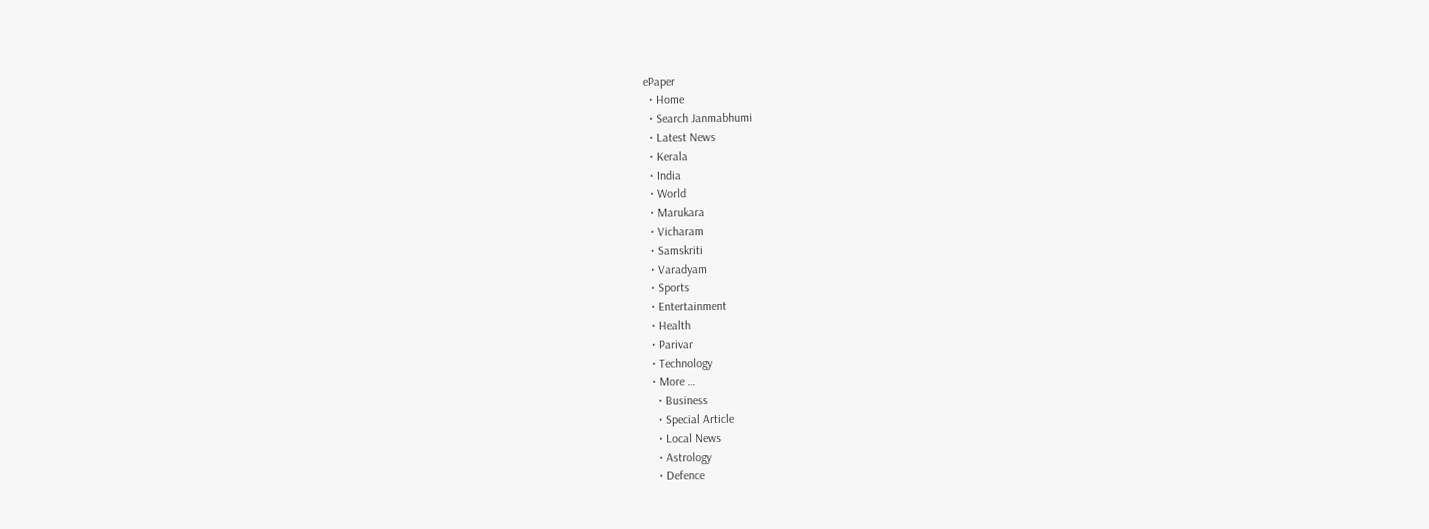ePaper
  • Home
  • Search Janmabhumi
  • Latest News
  • Kerala
  • India
  • World
  • Marukara
  • Vicharam
  • Samskriti
  • Varadyam
  • Sports
  • Entertainment
  • Health
  • Parivar
  • Technology
  • More …
    • Business
    • Special Article
    • Local News
    • Astrology
    • Defence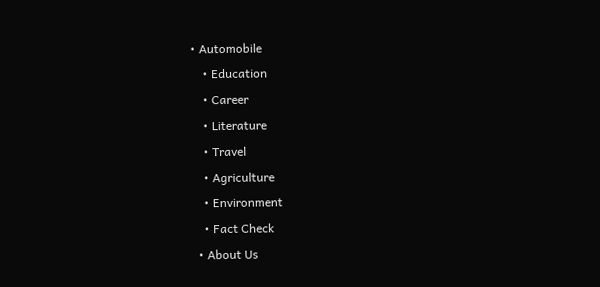• Automobile
    • Education
    • Career
    • Literature
    • Travel
    • Agriculture
    • Environment
    • Fact Check
  • About Us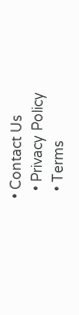• Contact Us
  • Privacy Policy
  • Terms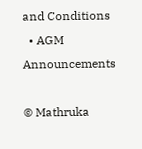and Conditions
  • AGM Announcements

© Mathruka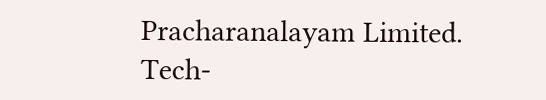Pracharanalayam Limited.
Tech-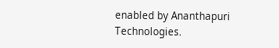enabled by Ananthapuri Technologies.